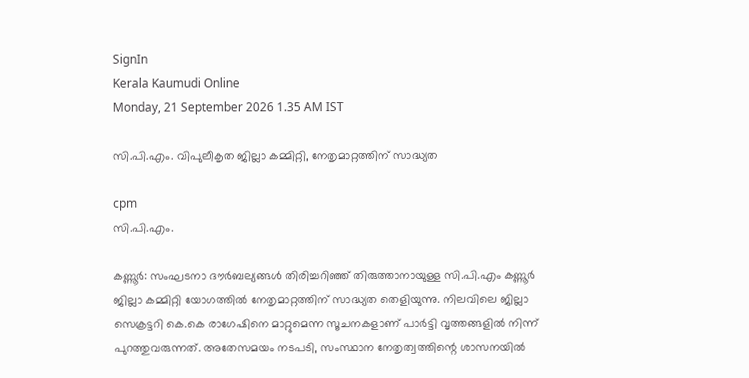SignIn
Kerala Kaumudi Online
Monday, 21 September 2026 1.35 AM IST

സി.പി.എം. വിപുലീകൃത ജില്ലാ കമ്മിറ്റി, നേതൃമാറ്റത്തിന് സാദ്ധ്യത

cpm
സി.പി.എം.

കണ്ണൂർ: സംഘടനാ ദൗർബല്യങ്ങൾ തിരിച്ചറിഞ്ഞ് തിരുത്താനായുള്ള സി.പി.എം കണ്ണൂർ ജില്ലാ കമ്മിറ്റി യോഗത്തിൽ നേതൃമാറ്റത്തിന് സാദ്ധ്യത തെളിയുന്നു. നിലവിലെ ജില്ലാ സെക്രട്ടറി കെ.കെ രാഗേഷിനെ മാറ്റുമെന്ന സൂചനകളാണ് പാർട്ടി വൃത്തങ്ങളിൽ നിന്ന് പുറത്തുവരുന്നത്. അതേസമയം നടപടി, സംസ്ഥാന നേതൃത്വത്തിന്റെ ശാസനയിൽ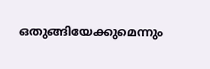ഒതുങ്ങിയേക്കുമെന്നും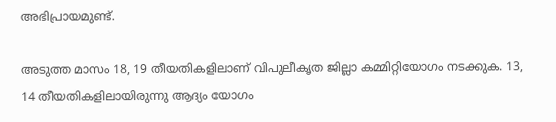അഭിപ്രായമുണ്ട്.

അടുത്ത മാസം 18, 19 തീയതികളിലാണ് വിപുലീകൃത ജില്ലാ കമ്മിറ്റിയോഗം നടക്കുക. 13, 14 തീയതികളിലായിരുന്നു ആദ്യം യോഗം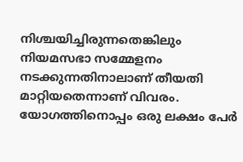നിശ്ചയിച്ചിരുന്നതെങ്കിലും നിയമസഭാ സമ്മേളനം നടക്കുന്നതിനാലാണ് തീയതി മാറ്റിയതെന്നാണ് വിവരം. യോഗത്തിനൊപ്പം ഒരു ലക്ഷം പേർ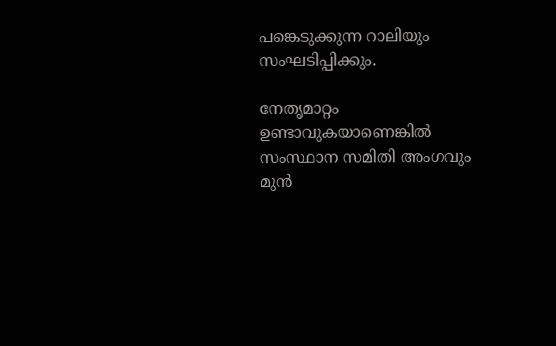പങ്കെടുക്കുന്ന റാലിയും സംഘടിപ്പിക്കും.

നേതൃമാറ്റം ഉണ്ടാവുകയാണെങ്കിൽ സംസ്ഥാന സമിതി അംഗവും മുൻ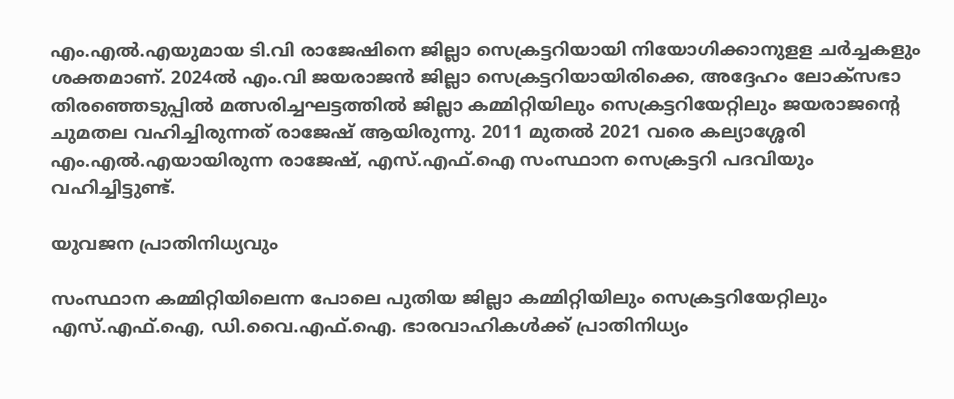എം.എൽ.എയുമായ ടി.വി രാജേഷിനെ ജില്ലാ സെക്രട്ടറിയായി നിയോഗിക്കാനുളള ചർച്ചകളും ശക്തമാണ്. 2024ൽ എം.വി ജയരാജൻ ജില്ലാ സെക്രട്ടറിയായിരിക്കെ, അദ്ദേഹം ലോക്‌സഭാ തിരഞ്ഞെടുപ്പിൽ മത്സരിച്ചഘട്ടത്തിൽ ജില്ലാ കമ്മിറ്റിയിലും സെക്രട്ടറിയേറ്റിലും ജയരാജന്റെ ചുമതല വഹിച്ചിരുന്നത് രാജേഷ് ആയിരുന്നു. 2011 മുതൽ 2021 വരെ കല്യാശ്ശേരി എം.എൽ.എയായിരുന്ന രാജേഷ്, എസ്.എഫ്.ഐ സംസ്ഥാന സെക്രട്ടറി പദവിയും വഹിച്ചിട്ടുണ്ട്.

യുവജന പ്രാതിനിധ്യവും

സംസ്ഥാന കമ്മിറ്റിയിലെന്ന പോലെ പുതിയ ജില്ലാ കമ്മിറ്റിയിലും സെക്രട്ടറിയേറ്റിലും എസ്.എഫ്.ഐ, ഡി.വൈ.എഫ്.ഐ. ഭാരവാഹികൾക്ക് പ്രാതിനിധ്യം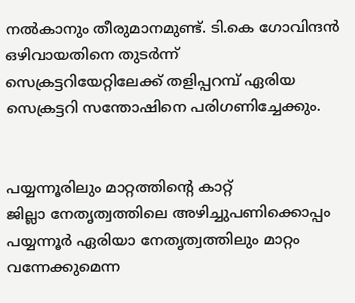നൽകാനും തീരുമാനമുണ്ട്. ടി.കെ ഗോവിന്ദൻ ഒഴിവായതിനെ തുടർന്ന് സെക്രട്ടറിയേറ്റിലേക്ക് തളിപ്പറമ്പ് ഏരിയ സെക്രട്ടറി സന്തോഷിനെ പരിഗണിച്ചേക്കും.


പയ്യന്നൂരിലും മാറ്റത്തിന്റെ കാറ്റ്
ജില്ലാ നേതൃത്വത്തിലെ അഴിച്ചുപണിക്കൊപ്പം പയ്യന്നൂർ ഏരിയാ നേതൃത്വത്തിലും മാറ്റം വന്നേക്കുമെന്ന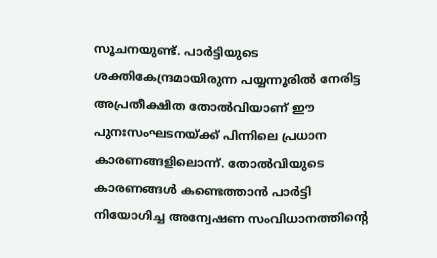സൂചനയുണ്ട്. പാർട്ടിയുടെ ശക്തികേന്ദ്രമായിരുന്ന പയ്യന്നൂരിൽ നേരിട്ട അപ്രതീക്ഷിത തോൽവിയാണ് ഈ പുനഃസംഘടനയ്ക്ക് പിന്നിലെ പ്രധാന കാരണങ്ങളിലൊന്ന്. തോൽവിയുടെ കാരണങ്ങൾ കണ്ടെത്താൻ പാർട്ടി നിയോഗിച്ച അന്വേഷണ സംവിധാനത്തിന്റെ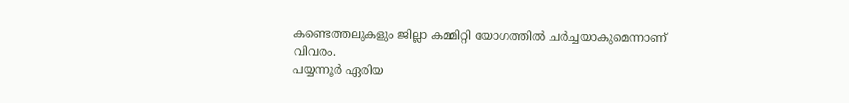കണ്ടെത്തലുകളും ജില്ലാ കമ്മിറ്റി യോഗത്തിൽ ചർച്ചയാകുമെന്നാണ് വിവരം.
പയ്യന്നൂർ ഏരിയ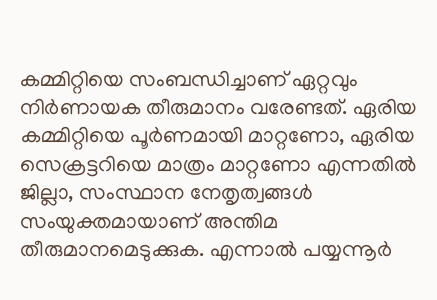കമ്മിറ്റിയെ സംബന്ധിച്ചാണ് ഏറ്റവും നിർണായക തീരുമാനം വരേണ്ടത്. ഏരിയ കമ്മിറ്റിയെ പൂർണമായി മാറ്റണോ, ഏരിയ സെക്രട്ടറിയെ മാത്രം മാറ്റണോ എന്നതിൽ ജില്ലാ, സംസ്ഥാന നേതൃത്വങ്ങൾ സംയുക്തമായാണ് അന്തിമ തീരുമാനമെടുക്കുക. എന്നാൽ പയ്യന്നൂർ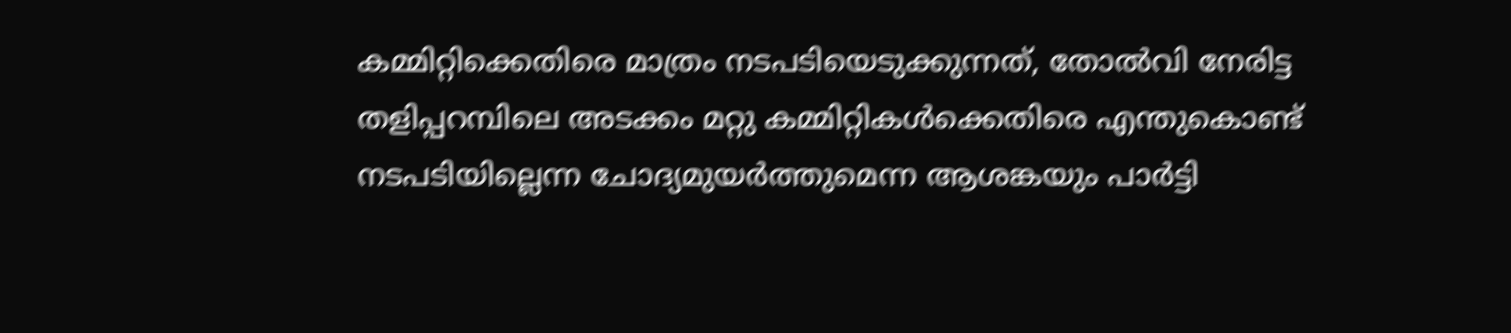കമ്മിറ്റിക്കെതിരെ മാത്രം നടപടിയെടുക്കുന്നത്, തോൽവി നേരിട്ട തളിപ്പറമ്പിലെ അടക്കം മറ്റു കമ്മിറ്റികൾക്കെതിരെ എന്തുകൊണ്ട് നടപടിയില്ലെന്ന ചോദ്യമുയർത്തുമെന്ന ആശങ്കയും പാർട്ടി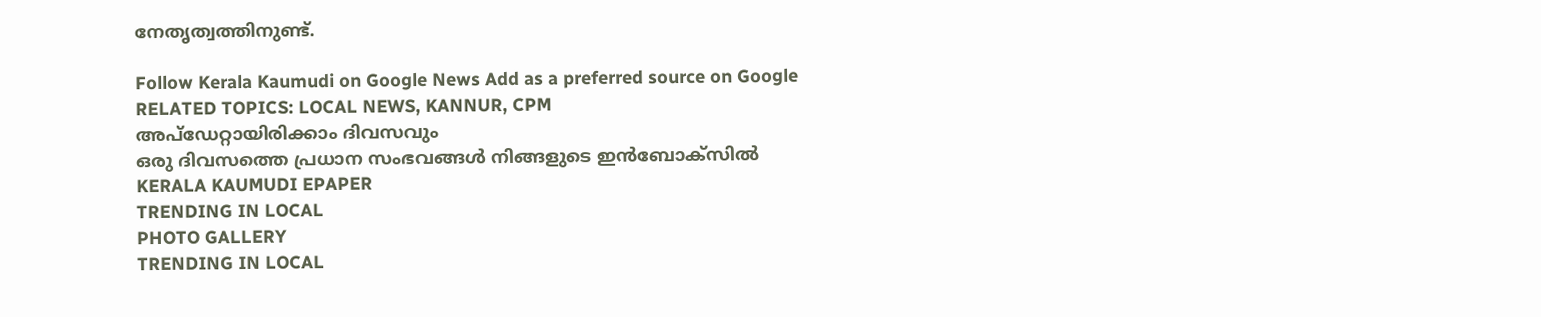നേതൃത്വത്തിനുണ്ട്.

Follow Kerala Kaumudi on Google News Add as a preferred source on Google
RELATED TOPICS: LOCAL NEWS, KANNUR, CPM
അപ്ഡേറ്റായിരിക്കാം ദിവസവും
ഒരു ദിവസത്തെ പ്രധാന സംഭവങ്ങൾ നിങ്ങളുടെ ഇൻബോക്സിൽ
KERALA KAUMUDI EPAPER
TRENDING IN LOCAL
PHOTO GALLERY
TRENDING IN LOCAL